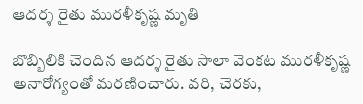ఆదర్శ రైతు మురళీకృష్ణ మృతి

బొబ్బిలికి చెందిన ఆదర్శ రైతు సాలా వెంకట మురళీకృష్ణ అనారోగ్యంతో మరణించారు. వరి, చెరకు,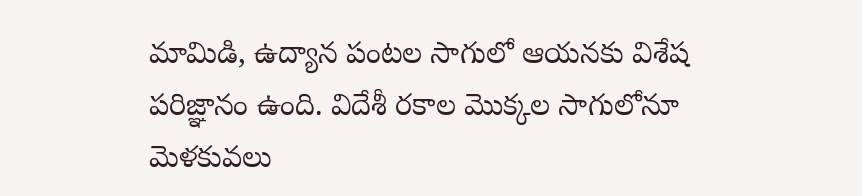మామిడి, ఉద్యాన పంటల సాగులో ఆయనకు విశేష పరిజ్ఞానం ఉంది. విదేశీ రకాల మొక్కల సాగులోనూ మెళకువలు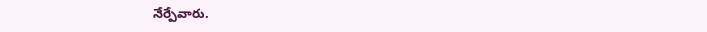నేర్పేవారు.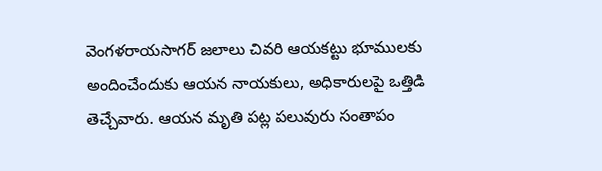వెంగళరాయసాగర్ జలాలు చివరి ఆయకట్టు భూములకు అందించేందుకు ఆయన నాయకులు, అధికారులపై ఒత్తిడి తెచ్చేవారు. ఆయన మృతి పట్ల పలువురు సంతాపం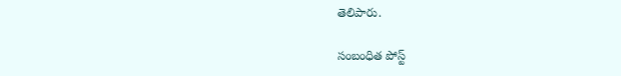తెలిపారు.

సంబంధిత పోస్ట్